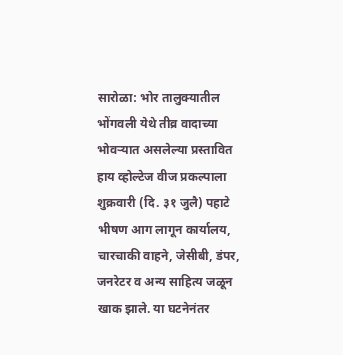सारोळा: भोर तालुक्यातील भोंगवली येथे तीव्र वादाच्या भोवऱ्यात असलेल्या प्रस्तावित हाय व्होल्टेज वीज प्रकल्पाला शुक्रवारी (दि. ३१ जुलै) पहाटे भीषण आग लागून कार्यालय, चारचाकी वाहने, जेसीबी, डंपर, जनरेटर व अन्य साहित्य जळून खाक झाले. या घटनेनंतर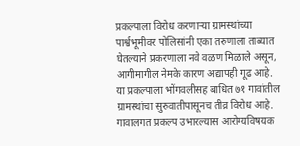प्रकल्पाला विरोध करणाऱ्या ग्रामस्थांच्या पार्श्वभूमीवर पोलिसांनी एका तरुणाला ताब्यात घेतल्याने प्रकरणाला नवे वळण मिळाले असून, आगीमागील नेमके कारण अद्यापही गूढ आहे.
या प्रकल्पाला भोंगवलीसह बाधित ७१ गावांतील ग्रामस्थांचा सुरुवातीपासूनच तीव्र विरोध आहे. गावालगत प्रकल्प उभारल्यास आरोग्यविषयक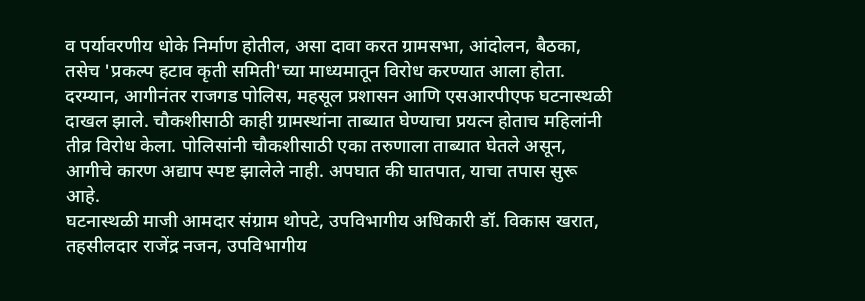व पर्यावरणीय धोके निर्माण होतील, असा दावा करत ग्रामसभा, आंदोलन, बैठका, तसेच 'प्रकल्प हटाव कृती समिती'च्या माध्यमातून विरोध करण्यात आला होता.
दरम्यान, आगीनंतर राजगड पोलिस, महसूल प्रशासन आणि एसआरपीएफ घटनास्थळी दाखल झाले. चौकशीसाठी काही ग्रामस्थांना ताब्यात घेण्याचा प्रयत्न होताच महिलांनी तीव्र विरोध केला. पोलिसांनी चौकशीसाठी एका तरुणाला ताब्यात घेतले असून, आगीचे कारण अद्याप स्पष्ट झालेले नाही. अपघात की घातपात, याचा तपास सुरू आहे.
घटनास्थळी माजी आमदार संग्राम थोपटे, उपविभागीय अधिकारी डॉ. विकास खरात, तहसीलदार राजेंद्र नजन, उपविभागीय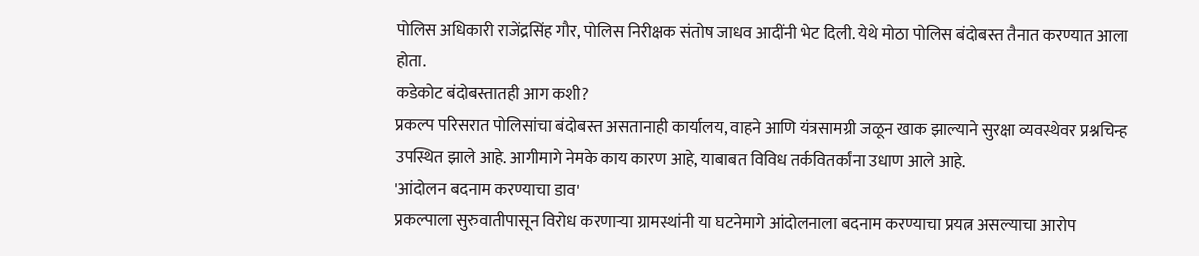पोलिस अधिकारी राजेंद्रसिंह गौर, पोलिस निरीक्षक संतोष जाधव आदींनी भेट दिली. येथे मोठा पोलिस बंदोबस्त तैनात करण्यात आला होता.
कडेकोट बंदोबस्तातही आग कशी?
प्रकल्प परिसरात पोलिसांचा बंदोबस्त असतानाही कार्यालय, वाहने आणि यंत्रसामग्री जळून खाक झाल्याने सुरक्षा व्यवस्थेवर प्रश्नचिन्ह उपस्थित झाले आहे. आगीमागे नेमके काय कारण आहे, याबाबत विविध तर्कवितर्कांना उधाण आले आहे.
'आंदोलन बदनाम करण्याचा डाव'
प्रकल्पाला सुरुवातीपासून विरोध करणाऱ्या ग्रामस्थांनी या घटनेमागे आंदोलनाला बदनाम करण्याचा प्रयत्न असल्याचा आरोप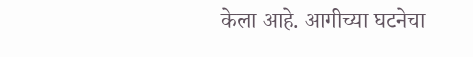केला आहे. आगीच्या घटनेचा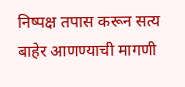निष्पक्ष तपास करून सत्य बाहेर आणण्याची मागणी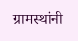ग्रामस्थांनी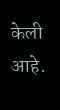केली आहे.